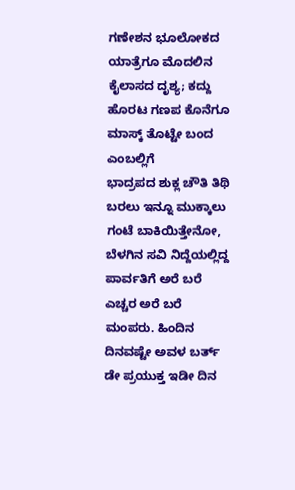ಗಣೇಶನ ಭೂಲೋಕದ ಯಾತ್ರೆಗೂ ಮೊದಲಿನ ಕೈಲಾಸದ ದೃಶ್ಯ; ಕದ್ದು ಹೊರಟ ಗಣಪ ಕೊನೆಗೂ ಮಾಸ್ಕ್ ತೊಟ್ಟೇ ಬಂದ ಎಂಬಲ್ಲಿಗೆ
ಭಾದ್ರಪದ ಶುಕ್ಲ ಚೌತಿ ತಿಥಿ ಬರಲು ಇನ್ನೂ ಮುಕ್ಕಾಲು ಗಂಟೆ ಬಾಕಿಯಿತ್ತೇನೋ, ಬೆಳಗಿನ ಸವಿ ನಿದ್ದೆಯಲ್ಲಿದ್ದ ಪಾರ್ವತಿಗೆ ಅರೆ ಬರೆ ಎಚ್ಚರ ಅರೆ ಬರೆ ಮಂಪರು. ಹಿಂದಿನ ದಿನವಷ್ಟೇ ಅವಳ ಬರ್ತ್ ಡೇ ಪ್ರಯುಕ್ತ ಇಡೀ ದಿನ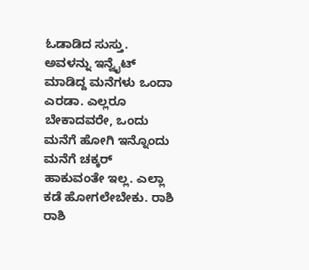ಓಡಾಡಿದ ಸುಸ್ತು. ಅವಳನ್ನು ಇನ್ವೈಟ್ ಮಾಡಿದ್ದ ಮನೆಗಳು ಒಂದಾ ಎರಡಾ. ಎಲ್ಲರೂ ಬೇಕಾದವರೇ, ಒಂದು ಮನೆಗೆ ಹೋಗಿ ಇನ್ನೊಂದು ಮನೆಗೆ ಚಕ್ಕರ್ ಹಾಕುವಂತೇ ಇಲ್ಲ. ಎಲ್ಲಾ ಕಡೆ ಹೋಗಲೇಬೇಕು. ರಾಶಿ ರಾಶಿ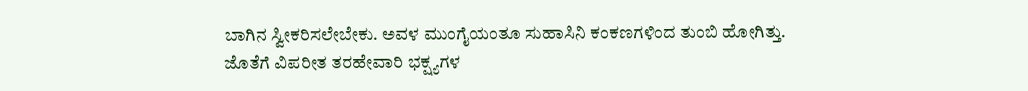ಬಾಗಿನ ಸ್ವೀಕರಿಸಲೇಬೇಕು. ಅವಳ ಮುಂಗೈಯಂತೂ ಸುಹಾಸಿನಿ ಕಂಕಣಗಳಿಂದ ತುಂಬಿ ಹೋಗಿತ್ತು. ಜೊತೆಗೆ ವಿಪರೀತ ತರಹೇವಾರಿ ಭಕ್ಷ್ಯಗಳ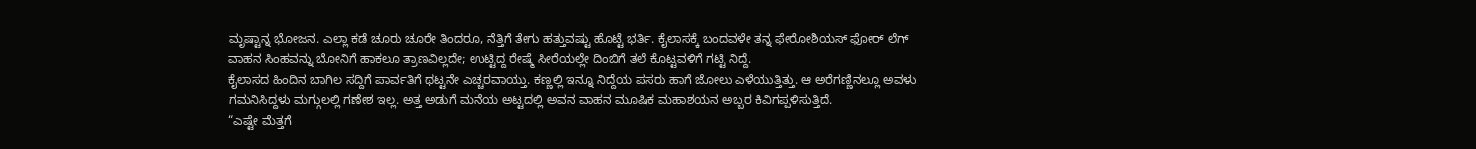ಮೃಷ್ಟಾನ್ನ ಭೋಜನ. ಎಲ್ಲಾ ಕಡೆ ಚೂರು ಚೂರೇ ತಿಂದರೂ, ನೆತ್ತಿಗೆ ತೇಗು ಹತ್ತುವಷ್ಟು ಹೊಟ್ಟೆ ಭರ್ತಿ. ಕೈಲಾಸಕ್ಕೆ ಬಂದವಳೇ ತನ್ನ ಫೇರೋಶಿಯಸ್ ಫೋರ್ ಲೆಗ್ ವಾಹನ ಸಿಂಹವನ್ನು ಬೋನಿಗೆ ಹಾಕಲೂ ತ್ರಾಣವಿಲ್ಲದೇ; ಉಟ್ಟಿದ್ದ ರೇಷ್ಮೆ ಸೀರೆಯಲ್ಲೇ ದಿಂಬಿಗೆ ತಲೆ ಕೊಟ್ಟವಳಿಗೆ ಗಟ್ಟಿ ನಿದ್ದೆ.
ಕೈಲಾಸದ ಹಿಂದಿನ ಬಾಗಿಲ ಸದ್ದಿಗೆ ಪಾರ್ವತಿಗೆ ಥಟ್ಟನೇ ಎಚ್ಚರವಾಯ್ತು. ಕಣ್ಣಲ್ಲಿ ಇನ್ನೂ ನಿದ್ದೆಯ ಪಸರು ಹಾಗೆ ಜೋಲು ಎಳೆಯುತ್ತಿತ್ತು. ಆ ಅರೆಗಣ್ಣಿನಲ್ಲೂ ಅವಳು ಗಮನಿಸಿದ್ದಳು ಮಗ್ಗುಲಲ್ಲಿ ಗಣೇಶ ಇಲ್ಲ. ಅತ್ತ ಅಡುಗೆ ಮನೆಯ ಅಟ್ಟದಲ್ಲಿ ಅವನ ವಾಹನ ಮೂಷಿಕ ಮಹಾಶಯನ ಅಬ್ಬರ ಕಿವಿಗಪ್ಪಳಿಸುತ್ತಿದೆ.
“ಎಷ್ಟೇ ಮೆತ್ತಗೆ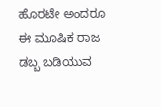ಹೊರಟೇ ಅಂದರೂ ಈ ಮೂಷಿಕ ರಾಜ ಡಬ್ಬ ಬಡಿಯುವ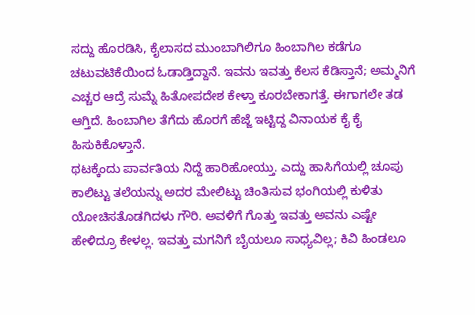ಸದ್ದು ಹೊರಡಿಸಿ, ಕೈಲಾಸದ ಮುಂಬಾಗಿಲಿಗೂ ಹಿಂಬಾಗಿಲ ಕಡೆಗೂ ಚಟುವಟಿಕೆಯಿಂದ ಓಡಾಡ್ತಿದ್ದಾನೆ. ಇವನು ಇವತ್ತು ಕೆಲಸ ಕೆಡಿಸ್ತಾನೆ; ಅಮ್ಮನಿಗೆ ಎಚ್ಚರ ಆದ್ರೆ ಸುಮ್ನೆ ಹಿತೋಪದೇಶ ಕೇಳ್ತಾ ಕೂರಬೇಕಾಗತ್ತೆ. ಈಗಾಗಲೇ ತಡ ಆಗ್ತಿದೆ. ಹಿಂಬಾಗಿಲ ತೆಗೆದು ಹೊರಗೆ ಹೆಜ್ಜೆ ಇಟ್ಟಿದ್ದ ವಿನಾಯಕ ಕೈ ಕೈ ಹಿಸುಕಿಕೊಳ್ತಾನೆ.
ಥಟಕ್ಕೆಂದು ಪಾರ್ವತಿಯ ನಿದ್ದೆ ಹಾರಿಹೋಯ್ತು. ಎದ್ದು ಹಾಸಿಗೆಯಲ್ಲಿ ಚೂಪು ಕಾಲಿಟ್ಟು ತಲೆಯನ್ನು ಅದರ ಮೇಲಿಟ್ಟು ಚಿಂತಿಸುವ ಭಂಗಿಯಲ್ಲಿ ಕುಳಿತು ಯೋಚಿಸತೊಡಗಿದಳು ಗೌರಿ. ಅವಳಿಗೆ ಗೊತ್ತು ಇವತ್ತು ಅವನು ಎಷ್ಟೇ ಹೇಳಿದ್ರೂ ಕೇಳಲ್ಲ. ಇವತ್ತು ಮಗನಿಗೆ ಬೈಯಲೂ ಸಾಧ್ಯವಿಲ್ಲ; ಕಿವಿ ಹಿಂಡಲೂ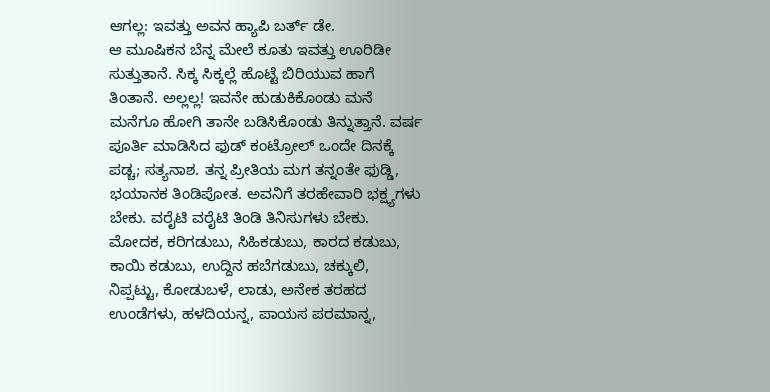ಆಗಲ್ಲ: ಇವತ್ತು ಅವನ ಹ್ಯಾಪಿ ಬರ್ತ್ ಡೇ.
ಆ ಮೂಷಿಕನ ಬೆನ್ನ ಮೇಲೆ ಕೂತು ಇವತ್ತು ಊರಿಡೀ ಸುತ್ತುತಾನೆ. ಸಿಕ್ಕ ಸಿಕ್ಕಲ್ಲೆ ಹೊಟ್ಟೆ ಬಿರಿಯುವ ಹಾಗೆ ತಿಂತಾನೆ. ಅಲ್ಲಲ್ಲ! ಇವನೇ ಹುಡುಕಿಕೊಂಡು ಮನೆ ಮನೆಗೂ ಹೋಗಿ ತಾನೇ ಬಡಿಸಿಕೊಂಡು ತಿನ್ನುತ್ತಾನೆ. ವರ್ಷ ಪೂರ್ತಿ ಮಾಡಿಸಿದ ಫುಡ್ ಕಂಟ್ರೋಲ್ ಒಂದೇ ದಿನಕ್ಕೆ ಪಡ್ಚ; ಸತ್ಯನಾಶ. ತನ್ನ ಪ್ರೀತಿಯ ಮಗ ತನ್ನಂತೇ ಫುಡ್ಡಿ, ಭಯಾನಕ ತಿಂಡಿಪೋತ. ಅವನಿಗೆ ತರಹೇವಾರಿ ಭಕ್ಷ್ಯಗಳು ಬೇಕು. ವರೈಟಿ ವರೈಟಿ ತಿಂಡಿ ತಿನಿಸುಗಳು ಬೇಕು. ಮೋದಕ, ಕರಿಗಡುಬು, ಸಿಹಿಕಡುಬು, ಕಾರದ ಕಡುಬು, ಕಾಯಿ ಕಡುಬು, ಉದ್ದಿನ ಹಬೆಗಡುಬು, ಚಕ್ಕುಲಿ, ನಿಪ್ಪಟ್ಟು, ಕೋಡುಬಳೆ, ಲಾಡು, ಅನೇಕ ತರಹದ ಉಂಡೆಗಳು, ಹಳದಿಯನ್ನ, ಪಾಯಸ ಪರಮಾನ್ನ,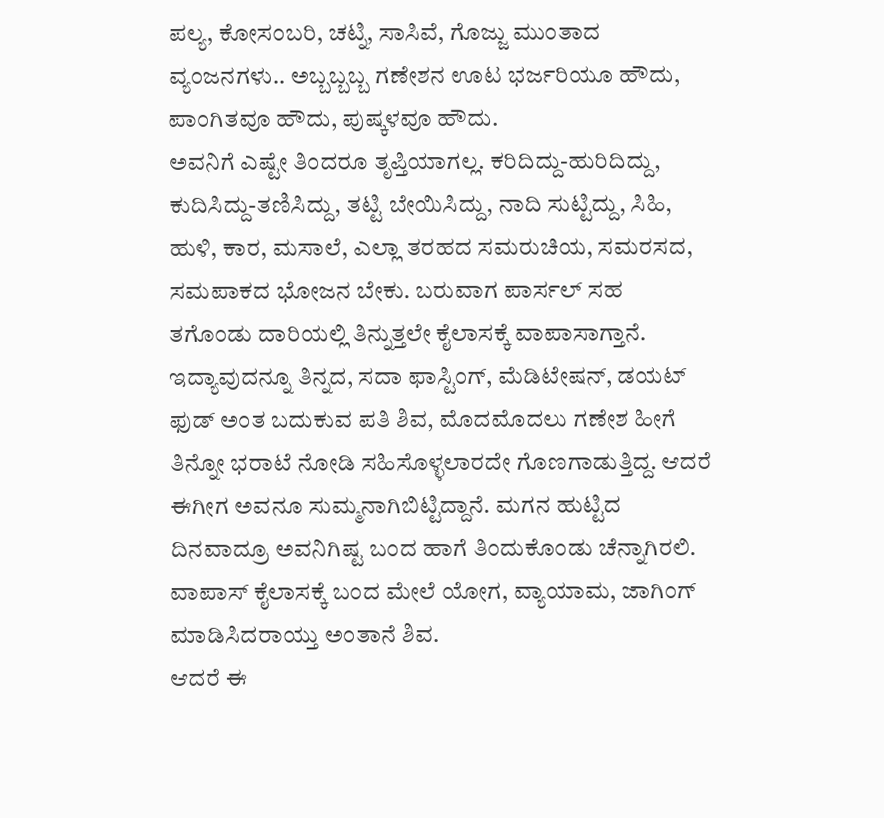ಪಲ್ಯ, ಕೋಸಂಬರಿ, ಚಟ್ನಿ, ಸಾಸಿವೆ, ಗೊಜ್ಜು ಮುಂತಾದ ವ್ಯಂಜನಗಳು.. ಅಬ್ಬಬ್ಬಬ್ಬ ಗಣೇಶನ ಊಟ ಭರ್ಜರಿಯೂ ಹೌದು, ಪಾಂಗಿತವೂ ಹೌದು, ಪುಷ್ಕಳವೂ ಹೌದು.
ಅವನಿಗೆ ಎಷ್ಟೇ ತಿಂದರೂ ತೃಪ್ತಿಯಾಗಲ್ಲ. ಕರಿದಿದ್ದು-ಹುರಿದಿದ್ದು, ಕುದಿಸಿದ್ದು-ತಣಿಸಿದ್ದು, ತಟ್ಟಿ ಬೇಯಿಸಿದ್ದು, ನಾದಿ ಸುಟ್ಟಿದ್ದು, ಸಿಹಿ, ಹುಳಿ, ಕಾರ, ಮಸಾಲೆ, ಎಲ್ಲಾ ತರಹದ ಸಮರುಚಿಯ, ಸಮರಸದ, ಸಮಪಾಕದ ಭೋಜನ ಬೇಕು. ಬರುವಾಗ ಪಾರ್ಸಲ್ ಸಹ ತಗೊಂಡು ದಾರಿಯಲ್ಲಿ ತಿನ್ನುತ್ತಲೇ ಕೈಲಾಸಕ್ಕೆ ವಾಪಾಸಾಗ್ತಾನೆ.
ಇದ್ಯಾವುದನ್ನೂ ತಿನ್ನದ, ಸದಾ ಫಾಸ್ಟಿಂಗ್, ಮೆಡಿಟೇಷನ್, ಡಯಟ್ ಫುಡ್ ಅಂತ ಬದುಕುವ ಪತಿ ಶಿವ, ಮೊದಮೊದಲು ಗಣೇಶ ಹೀಗೆ ತಿನ್ನೋ ಭರಾಟೆ ನೋಡಿ ಸಹಿಸೊಳ್ಳಲಾರದೇ ಗೊಣಗಾಡುತ್ತಿದ್ದ. ಆದರೆ ಈಗೀಗ ಅವನೂ ಸುಮ್ಮನಾಗಿಬಿಟ್ಟಿದ್ದಾನೆ. ಮಗನ ಹುಟ್ಟಿದ ದಿನವಾದ್ರೂ ಅವನಿಗಿಷ್ಟ ಬಂದ ಹಾಗೆ ತಿಂದುಕೊಂಡು ಚೆನ್ನಾಗಿರಲಿ. ವಾಪಾಸ್ ಕೈಲಾಸಕ್ಕೆ ಬಂದ ಮೇಲೆ ಯೋಗ, ವ್ಯಾಯಾಮ, ಜಾಗಿಂಗ್ ಮಾಡಿಸಿದರಾಯ್ತು ಅಂತಾನೆ ಶಿವ.
ಆದರೆ ಈ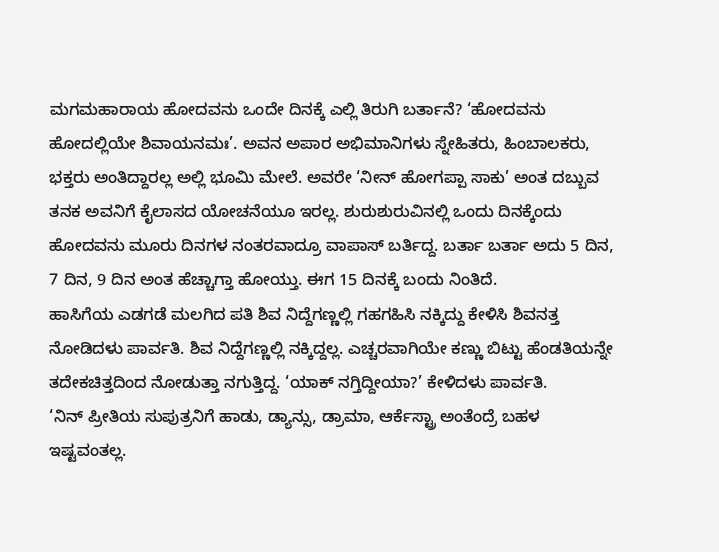ಮಗಮಹಾರಾಯ ಹೋದವನು ಒಂದೇ ದಿನಕ್ಕೆ ಎಲ್ಲಿ ತಿರುಗಿ ಬರ್ತಾನೆ? ‘ಹೋದವನು ಹೋದಲ್ಲಿಯೇ ಶಿವಾಯನಮಃ’. ಅವನ ಅಪಾರ ಅಭಿಮಾನಿಗಳು ಸ್ನೇಹಿತರು, ಹಿಂಬಾಲಕರು, ಭಕ್ತರು ಅಂತಿದ್ದಾರಲ್ಲ ಅಲ್ಲಿ ಭೂಮಿ ಮೇಲೆ. ಅವರೇ ‘ನೀನ್ ಹೋಗಪ್ಪಾ ಸಾಕು’ ಅಂತ ದಬ್ಬುವ ತನಕ ಅವನಿಗೆ ಕೈಲಾಸದ ಯೋಚನೆಯೂ ಇರಲ್ಲ. ಶುರುಶುರುವಿನಲ್ಲಿ ಒಂದು ದಿನಕ್ಕೆಂದು ಹೋದವನು ಮೂರು ದಿನಗಳ ನಂತರವಾದ್ರೂ ವಾಪಾಸ್ ಬರ್ತಿದ್ದ. ಬರ್ತಾ ಬರ್ತಾ ಅದು 5 ದಿನ, 7 ದಿನ, 9 ದಿನ ಅಂತ ಹೆಚ್ಚಾಗ್ತಾ ಹೋಯ್ತು. ಈಗ 15 ದಿನಕ್ಕೆ ಬಂದು ನಿಂತಿದೆ.
ಹಾಸಿಗೆಯ ಎಡಗಡೆ ಮಲಗಿದ ಪತಿ ಶಿವ ನಿದ್ದೆಗಣ್ಣಲ್ಲಿ ಗಹಗಹಿಸಿ ನಕ್ಕಿದ್ದು ಕೇಳಿಸಿ ಶಿವನತ್ತ ನೋಡಿದಳು ಪಾರ್ವತಿ. ಶಿವ ನಿದ್ದೆಗಣ್ಣಲ್ಲಿ ನಕ್ಕಿದ್ದಲ್ಲ. ಎಚ್ಚರವಾಗಿಯೇ ಕಣ್ಣು ಬಿಟ್ಟು ಹೆಂಡತಿಯನ್ನೇ ತದೇಕಚಿತ್ತದಿಂದ ನೋಡುತ್ತಾ ನಗುತ್ತಿದ್ದ. ‘ಯಾಕ್ ನಗ್ತಿದ್ದೀಯಾ?’ ಕೇಳಿದಳು ಪಾರ್ವತಿ.
‘ನಿನ್ ಪ್ರೀತಿಯ ಸುಪುತ್ರನಿಗೆ ಹಾಡು, ಡ್ಯಾನ್ಸು, ಡ್ರಾಮಾ, ಆರ್ಕೆಸ್ಟ್ರಾ ಅಂತೆಂದ್ರೆ ಬಹಳ ಇಷ್ಟವಂತಲ್ಲ.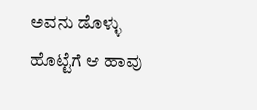ಅವನು ಡೊಳ್ಳು ಹೊಟ್ಟೆಗೆ ಆ ಹಾವು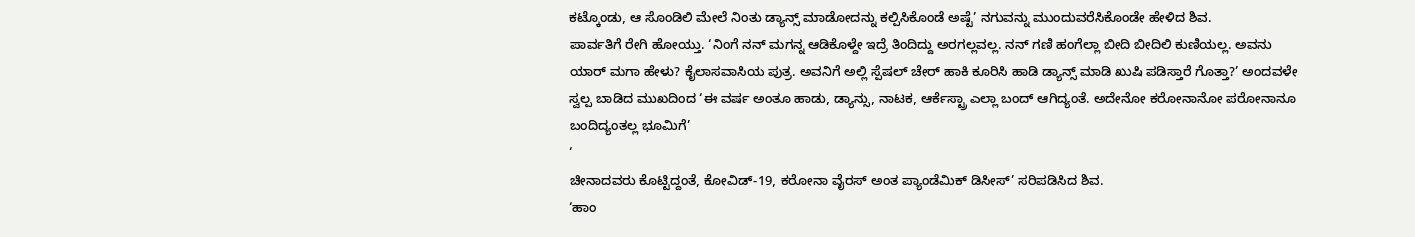ಕಟ್ಕೊಂಡು, ಆ ಸೊಂಡಿಲಿ ಮೇಲೆ ನಿಂತು ಡ್ಯಾನ್ಸ್ ಮಾಡೋದನ್ನು ಕಲ್ಪಿಸಿಕೊಂಡೆ ಅಷ್ಟೆ’ ನಗುವನ್ನು ಮುಂದುವರೆಸಿಕೊಂಡೇ ಹೇಳಿದ ಶಿವ.
ಪಾರ್ವತಿಗೆ ರೇಗಿ ಹೋಯ್ತು. ‘ನಿಂಗೆ ನನ್ ಮಗನ್ನ ಆಡಿಕೊಳ್ದೇ ಇದ್ರೆ ತಿಂದಿದ್ದು ಅರಗಲ್ಲವಲ್ಲ. ನನ್ ಗಣಿ ಹಂಗೆಲ್ಲಾ ಬೀದಿ ಬೀದಿಲಿ ಕುಣಿಯಲ್ಲ. ಅವನು ಯಾರ್ ಮಗಾ ಹೇಳು? ಕೈಲಾಸವಾಸಿಯ ಪುತ್ರ. ಅವನಿಗೆ ಅಲ್ಲಿ ಸ್ಪೆಷಲ್ ಚೇರ್ ಹಾಕಿ ಕೂರಿಸಿ ಹಾಡಿ ಡ್ಯಾನ್ಸ್ ಮಾಡಿ ಖುಷಿ ಪಡಿಸ್ತಾರೆ ಗೊತ್ತಾ?’ ಅಂದವಳೇ ಸ್ವಲ್ಪ ಬಾಡಿದ ಮುಖದಿಂದ ‘ಈ ವರ್ಷ ಅಂತೂ ಹಾಡು, ಡ್ಯಾನ್ಸು, ನಾಟಕ, ಆರ್ಕೆಸ್ಟ್ರಾ ಎಲ್ಲಾ ಬಂದ್ ಆಗಿದ್ಯಂತೆ. ಅದೇನೋ ಕರೋನಾನೋ ಪರೋನಾನೂ ಬಂದಿದ್ಯಂತಲ್ಲ ಭೂಮಿಗೆ’
‘
ಚೀನಾದವರು ಕೊಟ್ಟಿದ್ದಂತೆ, ಕೋವಿಡ್-19, ಕರೋನಾ ವೈರಸ್ ಅಂತ ಪ್ಯಾಂಡೆಮಿಕ್ ಡಿಸೀಸ್’ ಸರಿಪಡಿಸಿದ ಶಿವ.
‘ಹಾಂ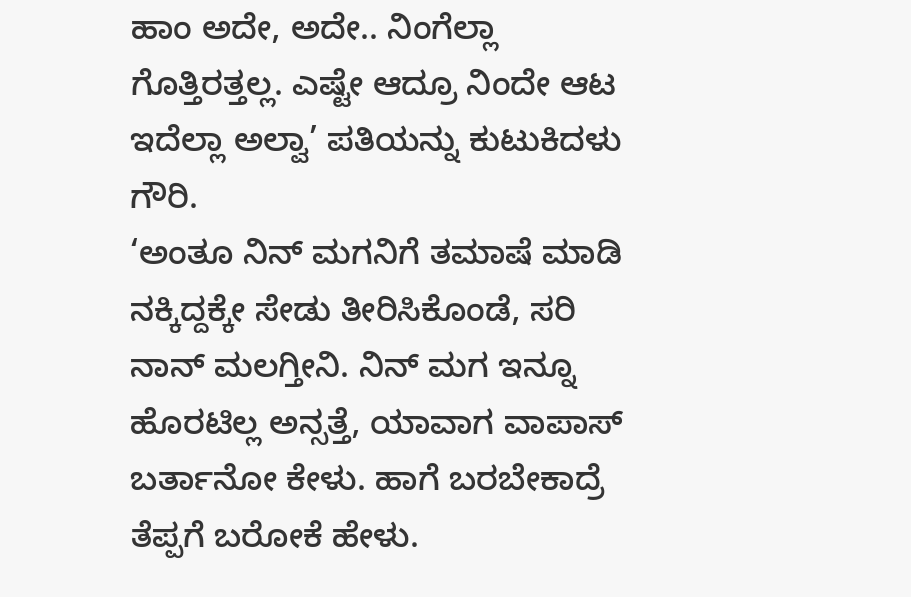ಹಾಂ ಅದೇ, ಅದೇ.. ನಿಂಗೆಲ್ಲಾ ಗೊತ್ತಿರತ್ತಲ್ಲ. ಎಷ್ಟೇ ಆದ್ರೂ ನಿಂದೇ ಆಟ ಇದೆಲ್ಲಾ ಅಲ್ವಾ’ ಪತಿಯನ್ನು ಕುಟುಕಿದಳು ಗೌರಿ.
‘ಅಂತೂ ನಿನ್ ಮಗನಿಗೆ ತಮಾಷೆ ಮಾಡಿ ನಕ್ಕಿದ್ದಕ್ಕೇ ಸೇಡು ತೀರಿಸಿಕೊಂಡೆ, ಸರಿ ನಾನ್ ಮಲಗ್ತೀನಿ. ನಿನ್ ಮಗ ಇನ್ನೂ ಹೊರಟಿಲ್ಲ ಅನ್ಸತ್ತೆ, ಯಾವಾಗ ವಾಪಾಸ್ ಬರ್ತಾನೋ ಕೇಳು. ಹಾಗೆ ಬರಬೇಕಾದ್ರೆ ತೆಪ್ಪಗೆ ಬರೋಕೆ ಹೇಳು.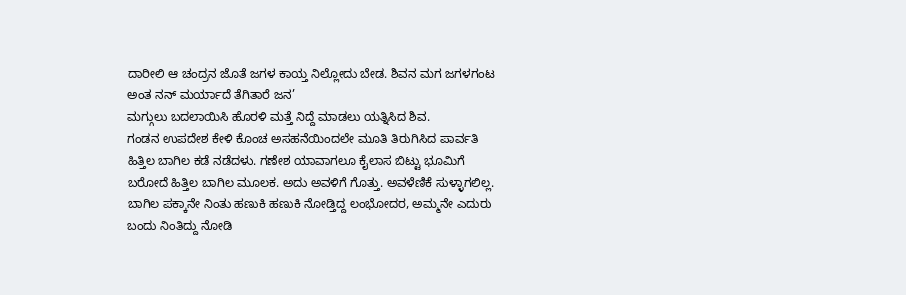ದಾರೀಲಿ ಆ ಚಂದ್ರನ ಜೊತೆ ಜಗಳ ಕಾಯ್ತ ನಿಲ್ಲೋದು ಬೇಡ. ಶಿವನ ಮಗ ಜಗಳಗಂಟ ಅಂತ ನನ್ ಮರ್ಯಾದೆ ತೆಗಿತಾರೆ ಜನ’
ಮಗ್ಗುಲು ಬದಲಾಯಿಸಿ ಹೊರಳಿ ಮತ್ತೆ ನಿದ್ದೆ ಮಾಡಲು ಯತ್ನಿಸಿದ ಶಿವ.
ಗಂಡನ ಉಪದೇಶ ಕೇಳಿ ಕೊಂಚ ಅಸಹನೆಯಿಂದಲೇ ಮೂತಿ ತಿರುಗಿಸಿದ ಪಾರ್ವತಿ ಹಿತ್ತಿಲ ಬಾಗಿಲ ಕಡೆ ನಡೆದಳು. ಗಣೇಶ ಯಾವಾಗಲೂ ಕೈಲಾಸ ಬಿಟ್ಟು ಭೂಮಿಗೆ ಬರೋದೆ ಹಿತ್ತಿಲ ಬಾಗಿಲ ಮೂಲಕ. ಅದು ಅವಳಿಗೆ ಗೊತ್ತು. ಅವಳೆಣಿಕೆ ಸುಳ್ಳಾಗಲಿಲ್ಲ. ಬಾಗಿಲ ಪಕ್ಕಾನೇ ನಿಂತು ಹಣುಕಿ ಹಣುಕಿ ನೋಡ್ತಿದ್ದ ಲಂಭೋದರ, ಅಮ್ಮನೇ ಎದುರು ಬಂದು ನಿಂತಿದ್ದು ನೋಡಿ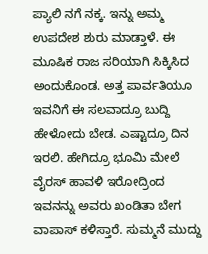ಪ್ಯಾಲಿ ನಗೆ ನಕ್ಕ. ಇನ್ನು ಅಮ್ಮ ಉಪದೇಶ ಶುರು ಮಾಡ್ತಾಳೆ. ಈ ಮೂಷಿಕ ರಾಜ ಸರಿಯಾಗಿ ಸಿಕ್ಕಿಸಿದ ಅಂದುಕೊಂಡ. ಅತ್ತ ಪಾರ್ವತಿಯೂ ಇವನಿಗೆ ಈ ಸಲವಾದ್ರೂ ಬುದ್ದಿ ಹೇಳೋದು ಬೇಡ. ಎಷ್ಟಾದ್ರೂ ದಿನ ಇರಲಿ. ಹೇಗಿದ್ರೂ ಭೂಮಿ ಮೇಲೆ ವೈರಸ್ ಹಾವಳಿ ಇರೋದ್ರಿಂದ ಇವನನ್ನು ಅವರು ಖಂಡಿತಾ ಬೇಗ ವಾಪಾಸ್ ಕಳಿಸ್ತಾರೆ. ಸುಮ್ಮನೆ ಮುದ್ದು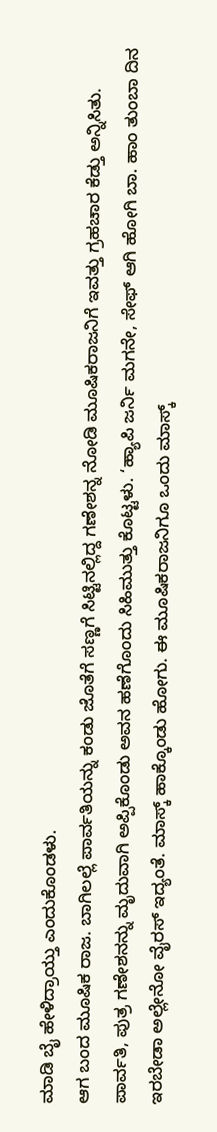ಮಾಡಿ ಬೈ ಹೇಳಿದ್ರಾಯ್ತು ಎಂದುಕೊಂಡಳು.
ಆಗ ಬಂದ ಮೂಷಿಕ ರಾಜ. ಬಾಗಿಲಲ್ಲೆ ಪಾರ್ವತಿಯನ್ನು ಕಂಡು ಜೊತೆಗೆ ಸಣ್ಣಗೆ ಸಿಟ್ಟಿನಲ್ಲಿದ್ದ ಗಣೇಶನ್ನ ನೋಡಿ ಮೂಷಿಕರಾಜನಿಗೆ ಇವತ್ತು ಗ್ರಹಚಾರ ಕೆಡ್ತು ಅನ್ನಿಸಿತು. ಪಾರ್ವತಿ, ಪುತ್ರ ಗಣೇಶನನ್ನು ಮೃದುವಾಗಿ ಅಪ್ಪಿಕೊಂಡು ಅವನ ಹಣೆಗೊಂದು ಸಿಹಿಮುತ್ತು ಕೊಟ್ಟಳು. ‘ಹ್ಯಾಪಿ ಜರ್ನಿ ಮಗನೇ, ಸೇಫ್ ಆಗಿ ಹೋಗಿ ಬಾ. ಹಾಂ ತುಂಬಾ ದಿನ ಇರಬೇಡಾ ಅಲ್ಲೇನೋ ವೈರಸ್ ಇದ್ಯಂತೆ. ಮಾಸ್ಕ್ ಹಾಕ್ಕೊಂಡು ಹೋಗು. ಈ ಮೂಷಿಕರಾಜನಿಗೂ ಒಂದು ಮಾಸ್ಕ್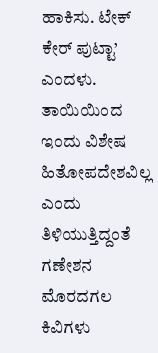ಹಾಕಿಸು. ಟೇಕ್ ಕೇರ್ ಪುಟ್ಟಾ’ ಎಂದಳು.
ತಾಯಿಯಿಂದ ಇಂದು ವಿಶೇಷ ಹಿತೋಪದೇಶವಿಲ್ಲ ಎಂದು ತಿಳಿಯುತ್ತಿದ್ದಂತೆ ಗಣೇಶನ ಮೊರದಗಲ ಕಿವಿಗಳು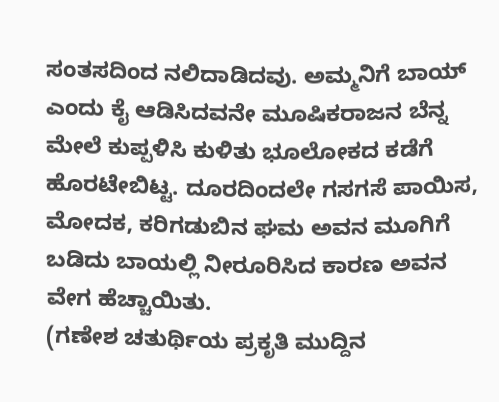ಸಂತಸದಿಂದ ನಲಿದಾಡಿದವು. ಅಮ್ಮನಿಗೆ ಬಾಯ್ ಎಂದು ಕೈ ಆಡಿಸಿದವನೇ ಮೂಷಿಕರಾಜನ ಬೆನ್ನ ಮೇಲೆ ಕುಪ್ಪಳಿಸಿ ಕುಳಿತು ಭೂಲೋಕದ ಕಡೆಗೆ ಹೊರಟೇಬಿಟ್ಟ. ದೂರದಿಂದಲೇ ಗಸಗಸೆ ಪಾಯಿಸ,
ಮೋದಕ, ಕರಿಗಡುಬಿನ ಘಮ ಅವನ ಮೂಗಿಗೆ ಬಡಿದು ಬಾಯಲ್ಲಿ ನೀರೂರಿಸಿದ ಕಾರಣ ಅವನ ವೇಗ ಹೆಚ್ಚಾಯಿತು.
(ಗಣೇಶ ಚತುರ್ಥಿಯ ಪ್ರಕೃತಿ ಮುದ್ದಿನ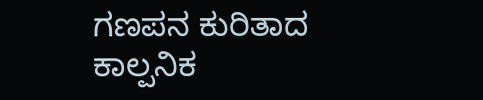ಗಣಪನ ಕುರಿತಾದ ಕಾಲ್ಪನಿಕ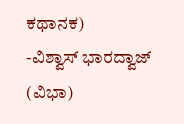ಕಥಾನಕ)
-ವಿಶ್ವಾಸ್ ಭಾರದ್ವಾಜ್ (ವಿಭಾ)